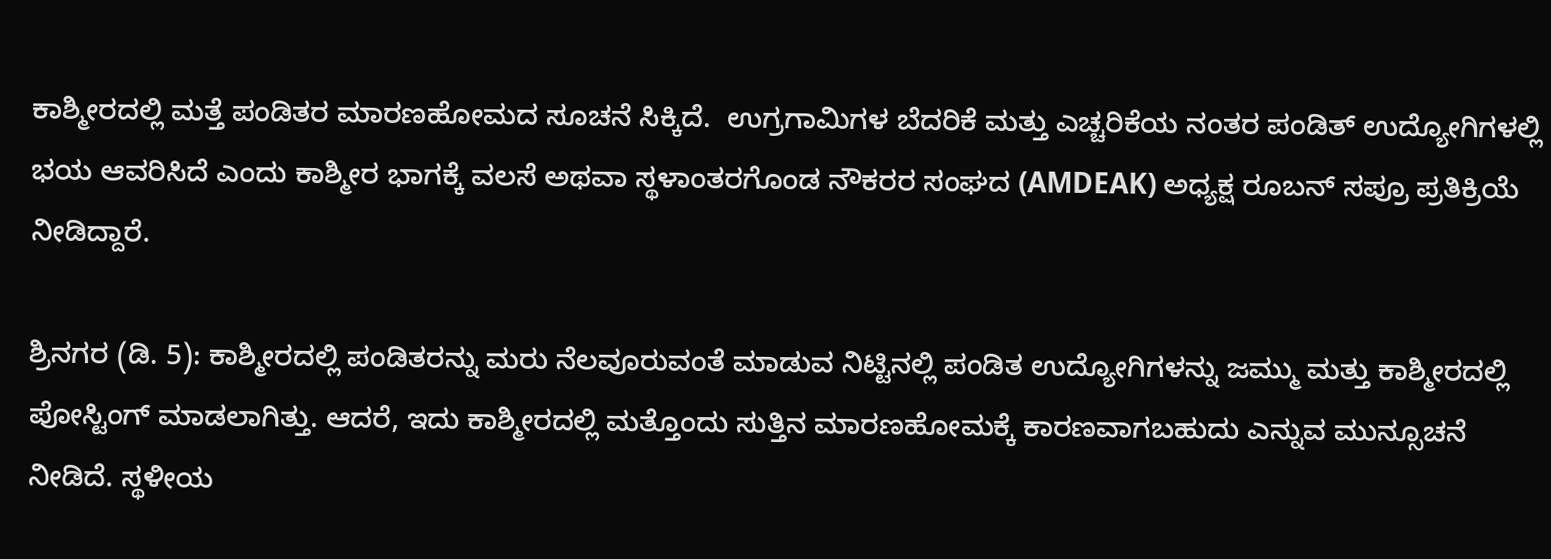ಕಾಶ್ಮೀರದಲ್ಲಿ ಮತ್ತೆ ಪಂಡಿತರ ಮಾರಣಹೋಮದ ಸೂಚನೆ ಸಿಕ್ಕಿದೆ.  ಉಗ್ರಗಾಮಿಗಳ ಬೆದರಿಕೆ ಮತ್ತು ಎಚ್ಚರಿಕೆಯ ನಂತರ ಪಂಡಿತ್ ಉದ್ಯೋಗಿಗಳಲ್ಲಿ ಭಯ ಆವರಿಸಿದೆ ಎಂದು ಕಾಶ್ಮೀರ ಭಾಗಕ್ಕೆ ವಲಸೆ ಅಥವಾ ಸ್ಥಳಾಂತರಗೊಂಡ ನೌಕರರ ಸಂಘದ (AMDEAK) ಅಧ್ಯಕ್ಷ ರೂಬನ್ ಸಪ್ರೂ ಪ್ರತಿಕ್ರಿಯೆ ನೀಡಿದ್ದಾರೆ.

ಶ್ರಿನಗರ (ಡಿ. 5): ಕಾಶ್ಮೀರದಲ್ಲಿ ಪಂಡಿತರನ್ನು ಮರು ನೆಲವೂರುವಂತೆ ಮಾಡುವ ನಿಟ್ಟಿನಲ್ಲಿ ಪಂಡಿತ ಉದ್ಯೋಗಿಗಳನ್ನು ಜಮ್ಮು ಮತ್ತು ಕಾಶ್ಮೀರದಲ್ಲಿ ಪೋಸ್ಟಿಂಗ್‌ ಮಾಡಲಾಗಿತ್ತು. ಆದರೆ, ಇದು ಕಾಶ್ಮೀರದಲ್ಲಿ ಮತ್ತೊಂದು ಸುತ್ತಿನ ಮಾರಣಹೋಮಕ್ಕೆ ಕಾರಣವಾಗಬಹುದು ಎನ್ನುವ ಮುನ್ಸೂಚನೆ ನೀಡಿದೆ. ಸ್ಥಳೀಯ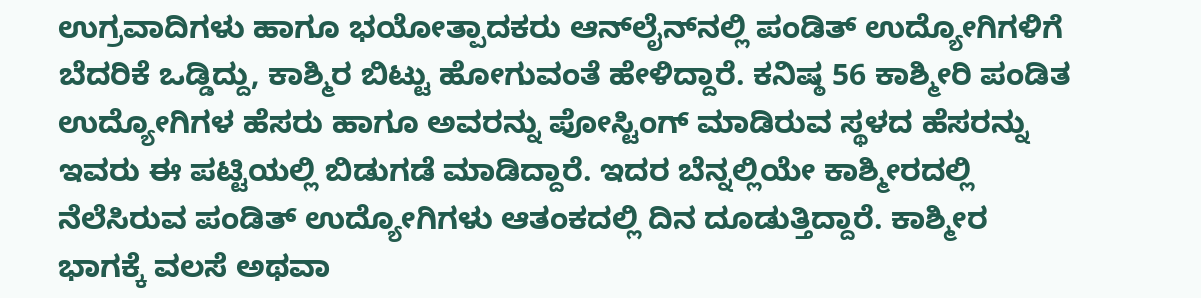ಉಗ್ರವಾದಿಗಳು ಹಾಗೂ ಭಯೋತ್ಪಾದಕರು ಆನ್‌ಲೈನ್‌ನಲ್ಲಿ ಪಂಡಿತ್‌ ಉದ್ಯೋಗಿಗಳಿಗೆ ಬೆದರಿಕೆ ಒಡ್ಡಿದ್ದು, ಕಾಶ್ಮಿರ ಬಿಟ್ಟು ಹೋಗುವಂತೆ ಹೇಳಿದ್ದಾರೆ. ಕನಿಷ್ಠ 56 ಕಾಶ್ಮೀರಿ ಪಂಡಿತ ಉದ್ಯೋಗಿಗಳ ಹೆಸರು ಹಾಗೂ ಅವರನ್ನು ಪೋಸ್ಟಿಂಗ್ ಮಾಡಿರುವ ಸ್ಥಳದ ಹೆಸರನ್ನು ಇವರು ಈ ಪಟ್ಟಿಯಲ್ಲಿ ಬಿಡುಗಡೆ ಮಾಡಿದ್ದಾರೆ. ಇದರ ಬೆನ್ನಲ್ಲಿಯೇ ಕಾಶ್ಮೀರದಲ್ಲಿ ನೆಲೆಸಿರುವ ಪಂಡಿತ್‌ ಉದ್ಯೋಗಿಗಳು ಆತಂಕದಲ್ಲಿ ದಿನ ದೂಡುತ್ತಿದ್ದಾರೆ. ಕಾಶ್ಮೀರ ಭಾಗಕ್ಕೆ ವಲಸೆ ಅಥವಾ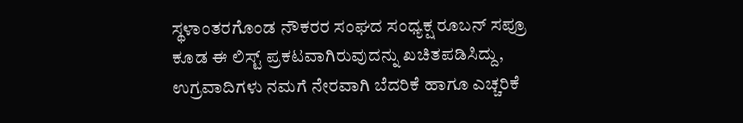ಸ್ಥಳಾಂತರಗೊಂಡ ನೌಕರರ ಸಂಘದ ಸಂಧ್ಯಕ್ಷ ರೂಬನ್ ಸಪ್ರೂ ಕೂಡ ಈ ಲಿಸ್ಟ್‌ ಪ್ರಕಟವಾಗಿರುವುದನ್ನು ಖಚಿತಪಡಿಸಿದ್ದು, ಉಗ್ರವಾದಿಗಳು ನಮಗೆ ನೇರವಾಗಿ ಬೆದರಿಕೆ ಹಾಗೂ ಎಚ್ಚರಿಕೆ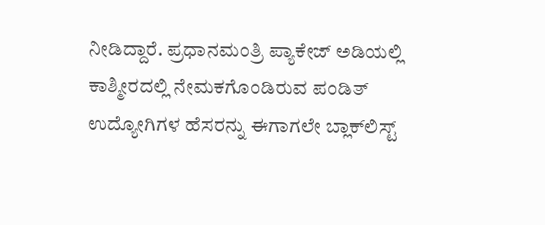ನೀಡಿದ್ದಾರೆ. ಪ್ರಧಾನಮಂತ್ರಿ ಪ್ಯಾಕೇಜ್‌ ಅಡಿಯಲ್ಲಿ ಕಾಶ್ಮೀರದಲ್ಲಿ ನೇಮಕಗೊಂಡಿರುವ ಪಂಡಿತ್‌ ಉದ್ಯೋಗಿಗಳ ಹೆಸರನ್ನು ಈಗಾಗಲೇ ಬ್ಲಾಕ್‌ಲಿಸ್ಟ್‌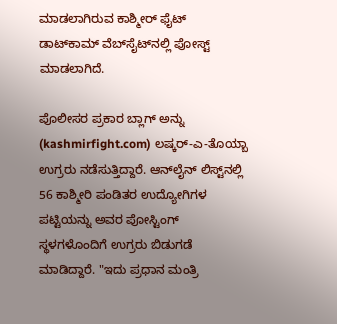ಮಾಡಲಾಗಿರುವ ಕಾಶ್ಮೀರ್‌ ಫೈಟ್‌ ಡಾಟ್‌ಕಾಮ್‌ ವೆಬ್‌ಸೈಟ್‌ನಲ್ಲಿ ಪೋಸ್ಟ್‌ ಮಾಡಲಾಗಿದೆ.

ಪೊಲೀಸರ ಪ್ರಕಾರ ಬ್ಲಾಗ್ ಅನ್ನು (kashmirfight.com) ಲಷ್ಕರ್-ಎ-ತೊಯ್ಬಾ ಉಗ್ರರು ನಡೆಸುತ್ತಿದ್ದಾರೆ. ಆನ್‌ಲೈನ್ ಲಿಸ್ಟ್‌ನಲ್ಲಿ 56 ಕಾಶ್ಮೀರಿ ಪಂಡಿತರ ಉದ್ಯೋಗಿಗಳ ಪಟ್ಟಿಯನ್ನು ಅವರ ಪೋಸ್ಟಿಂಗ್ ಸ್ಥಳಗಳೊಂದಿಗೆ ಉಗ್ರರು ಬಿಡುಗಡೆ ಮಾಡಿದ್ದಾರೆ. "ಇದು ಪ್ರಧಾನ ಮಂತ್ರಿ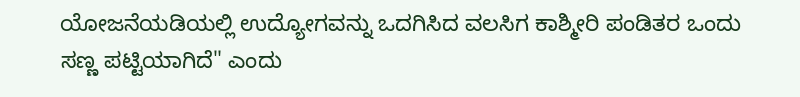ಯೋಜನೆಯಡಿಯಲ್ಲಿ ಉದ್ಯೋಗವನ್ನು ಒದಗಿಸಿದ ವಲಸಿಗ ಕಾಶ್ಮೀರಿ ಪಂಡಿತರ ಒಂದು ಸಣ್ಣ ಪಟ್ಟಿಯಾಗಿದೆ" ಎಂದು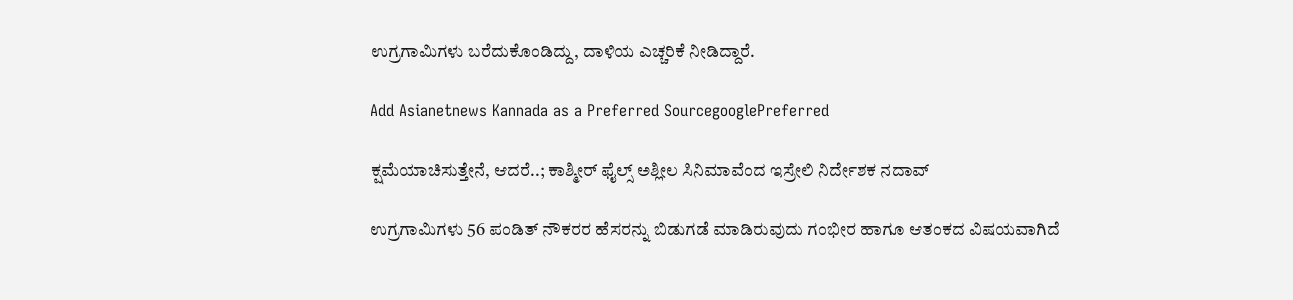ಉಗ್ರಗಾಮಿಗಳು ಬರೆದುಕೊಂಡಿದ್ದು, ದಾಳಿಯ ಎಚ್ಚರಿಕೆ ನೀಡಿದ್ದಾರೆ.

Add Asianetnews Kannada as a Preferred SourcegooglePreferred

ಕ್ಷಮೆಯಾಚಿಸುತ್ತೇನೆ, ಆದರೆ..; ಕಾಶ್ಮೀರ್ ಫೈಲ್ಸ್ ಅಶ್ಲೀಲ ಸಿನಿಮಾವೆಂದ ಇಸ್ರೇಲಿ ನಿರ್ದೇಶಕ ನದಾವ್

ಉಗ್ರಗಾಮಿಗಳು 56 ಪಂಡಿತ್ ನೌಕರರ ಹೆಸರನ್ನು ಬಿಡುಗಡೆ ಮಾಡಿರುವುದು ಗಂಭೀರ ಹಾಗೂ ಆತಂಕದ ವಿಷಯವಾಗಿದೆ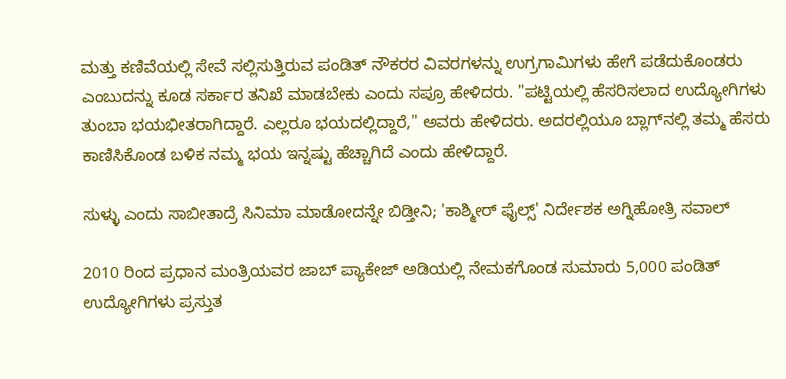ಮತ್ತು ಕಣಿವೆಯಲ್ಲಿ ಸೇವೆ ಸಲ್ಲಿಸುತ್ತಿರುವ ಪಂಡಿತ್ ನೌಕರರ ವಿವರಗಳನ್ನು ಉಗ್ರಗಾಮಿಗಳು ಹೇಗೆ ಪಡೆದುಕೊಂಡರು ಎಂಬುದನ್ನು ಕೂಡ ಸರ್ಕಾರ ತನಿಖೆ ಮಾಡಬೇಕು ಎಂದು ಸಪ್ರೂ ಹೇಳಿದರು. "ಪಟ್ಟಿಯಲ್ಲಿ ಹೆಸರಿಸಲಾದ ಉದ್ಯೋಗಿಗಳು ತುಂಬಾ ಭಯಭೀತರಾಗಿದ್ದಾರೆ. ಎಲ್ಲರೂ ಭಯದಲ್ಲಿದ್ದಾರೆ," ಅವರು ಹೇಳಿದರು. ಅದರಲ್ಲಿಯೂ ಬ್ಲಾಗ್‌ನಲ್ಲಿ ತಮ್ಮ ಹೆಸರು ಕಾಣಿಸಿಕೊಂಡ ಬಳಿಕ ನಮ್ಮ ಭಯ ಇನ್ನಷ್ಟು ಹೆಚ್ಚಾಗಿದೆ ಎಂದು ಹೇಳಿದ್ದಾರೆ.

ಸುಳ್ಳು ಎಂದು ಸಾಬೀತಾದ್ರೆ ಸಿನಿಮಾ ಮಾಡೋದನ್ನೇ ಬಿಡ್ತೀನಿ; 'ಕಾಶ್ಮೀರ್ ಫೈಲ್ಸ್' ನಿರ್ದೇಶಕ ಅಗ್ನಿಹೋತ್ರಿ ಸವಾಲ್

2010 ರಿಂದ ಪ್ರಧಾನ ಮಂತ್ರಿಯವರ ಜಾಬ್‌ ಪ್ಯಾಕೇಜ್ ಅಡಿಯಲ್ಲಿ ನೇಮಕಗೊಂಡ ಸುಮಾರು 5,000 ಪಂಡಿತ್ ಉದ್ಯೋಗಿಗಳು ಪ್ರಸ್ತುತ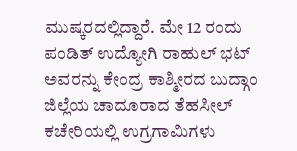ಮುಷ್ಕರದಲ್ಲಿದ್ದಾರೆ. ಮೇ 12 ರಂದು ಪಂಡಿತ್‌ ಉದ್ಯೋಗಿ ರಾಹುಲ್‌ ಭಟ್‌ ಅವರನ್ನು ಕೇಂದ್ರ ಕಾಶ್ಮೀರದ ಬುದ್ಗಾಂ ಜಿಲ್ಲೆಯ ಚಾದೂರಾದ ತೆಹಸೀಲ್‌ ಕಚೇರಿಯಲ್ಲಿ ಉಗ್ರಗಾಮಿಗಳು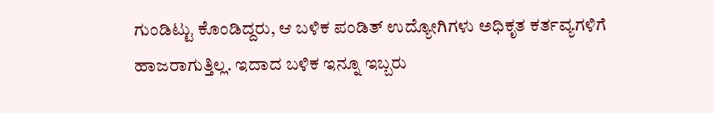ಗುಂಡಿಟ್ಟು ಕೊಂಡಿದ್ದರು, ಆ ಬಳಿಕ ಪಂಡಿತ್‌ ಉದ್ಯೋಗಿಗಳು ಅಧಿಕೃತ ಕರ್ತವ್ಯಗಳಿಗೆ ಹಾಜರಾಗುತ್ತಿಲ್ಲ. ಇದಾದ ಬಳಿಕ ಇನ್ನೂ ಇಬ್ಬರು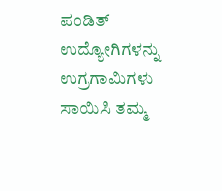ಪಂಡಿತ್‌ ಉದ್ಯೋಗಿಗಳನ್ನು ಉಗ್ರಗಾಮಿಗಳು ಸಾಯಿಸಿ ತಮ್ಮ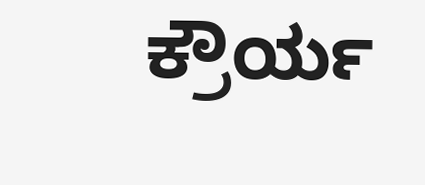ಕ್ರೌರ್ಯ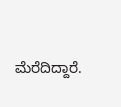ಮೆರೆದಿದ್ದಾರೆ.